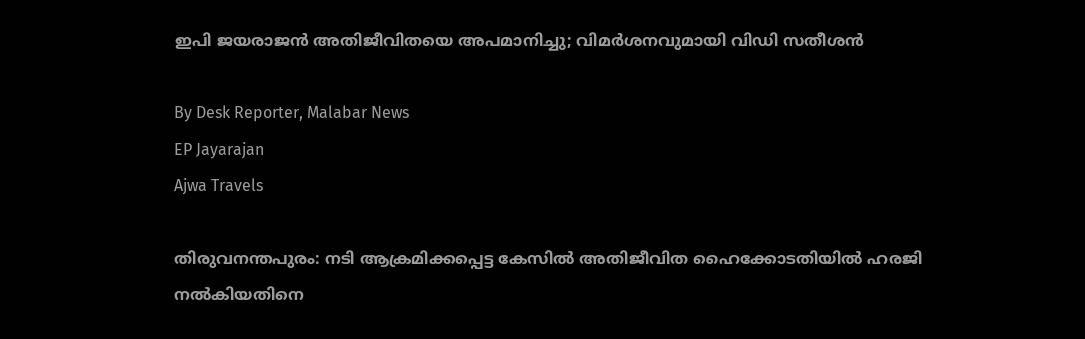ഇപി ജയരാജൻ അതിജീവിതയെ അപമാനിച്ചു; വിമർശനവുമായി വിഡി സതീശൻ

By Desk Reporter, Malabar News
EP Jayarajan
Ajwa Travels

തിരുവനന്തപുരം: നടി ആക്രമിക്കപ്പെട്ട കേസിൽ അതിജീവിത ഹൈക്കോടതിയിൽ ഹരജി നൽകിയതിനെ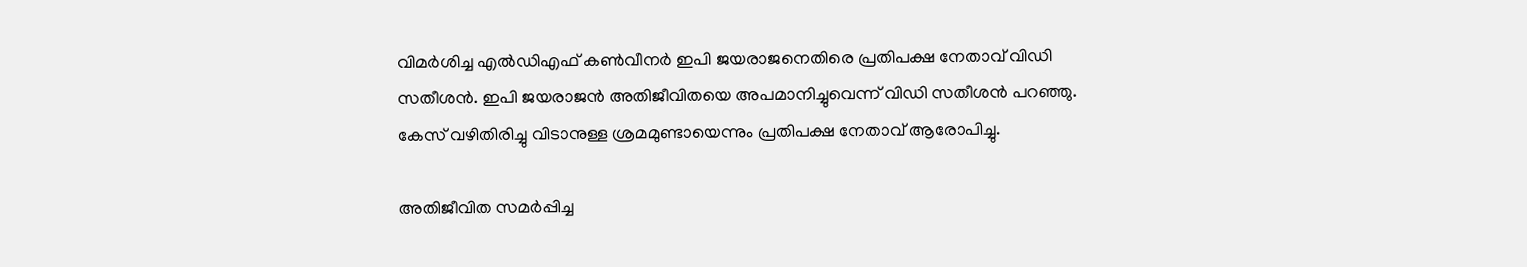വിമർശിച്ച എല്‍ഡിഎഫ് കണ്‍വീനര്‍ ഇപി ജയരാജനെതിരെ പ്രതിപക്ഷ നേതാവ് വിഡി സതീശൻ. ഇപി ജയരാജന്‍ അതിജീവിതയെ അപമാനിച്ചുവെന്ന് വിഡി സതീശൻ പറഞ്ഞു. കേസ് വഴിതിരിച്ചു വിടാനുള്ള ശ്രമമുണ്ടായെന്നും പ്രതിപക്ഷ നേതാവ് ആരോപിച്ചു.

അതിജീവിത സമര്‍പ്പിച്ച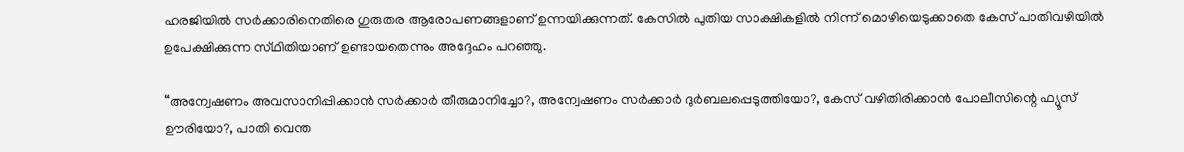ഹരജിയില്‍ സര്‍ക്കാരിനെതിരെ ഗുരുതര ആരോപണങ്ങളാണ് ഉന്നയിക്കുന്നത്. കേസില്‍ പുതിയ സാക്ഷികളില്‍ നിന്ന് മൊഴിയെടുക്കാതെ കേസ് പാതിവഴിയില്‍ ഉപേക്ഷിക്കുന്ന സ്‌ഥിതിയാണ് ഉണ്ടായതെന്നും അദ്ദേഹം പറഞ്ഞു.

“അന്വേഷണം അവസാനിപ്പിക്കാന്‍ സര്‍ക്കാര്‍ തീരുമാനിച്ചോ?, അന്വേഷണം സര്‍ക്കാര്‍ ദുര്‍ബലപ്പെടുത്തിയോ?, കേസ് വഴിതിരിക്കാന്‍ പോലീസിന്റെ ഫ്യൂസ് ഊരിയോ?, പാതി വെന്ത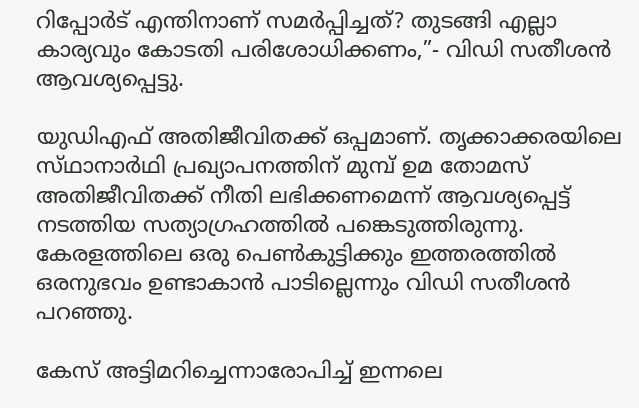റിപ്പോർട് എന്തിനാണ് സമര്‍പ്പിച്ചത്? തുടങ്ങി എല്ലാ കാര്യവും കോടതി പരിശോധിക്കണം,”- വിഡി സതീശന്‍ ആവശ്യപ്പെട്ടു.

യുഡിഎഫ് അതിജീവിതക്ക് ഒപ്പമാണ്. തൃക്കാക്കരയിലെ സ്‌ഥാനാർഥി പ്രഖ്യാപനത്തിന് മുമ്പ് ഉമ തോമസ് അതിജീവിതക്ക് നീതി ലഭിക്കണമെന്ന് ആവശ്യപ്പെട്ട് നടത്തിയ സത്യാഗ്രഹത്തില്‍ പങ്കെടുത്തിരുന്നു. കേരളത്തിലെ ഒരു പെണ്‍കുട്ടിക്കും ഇത്തരത്തില്‍ ഒരനുഭവം ഉണ്ടാകാന്‍ പാടില്ലെന്നും വിഡി സതീശന്‍ പറഞ്ഞു.

കേസ് അട്ടിമറിച്ചെന്നാരോപിച്ച് ഇന്നലെ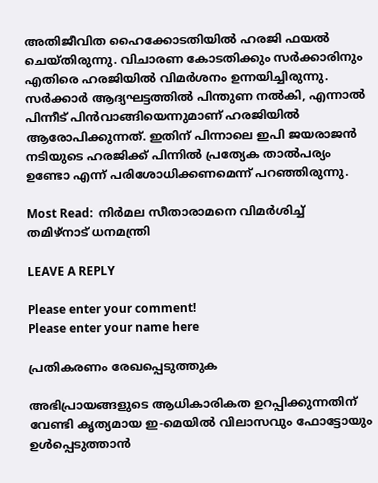അതിജീവിത ഹൈക്കോടതിയില്‍ ഹരജി ഫയല്‍ ചെയ്‌തിരുന്നു. വിചാരണ കോടതിക്കും സര്‍ക്കാരിനും എതിരെ ഹരജിയിൽ വിമര്‍ശനം ഉന്നയിച്ചിരുന്നു. സര്‍ക്കാര്‍ ആദ്യഘട്ടത്തില്‍ പിന്തുണ നല്‍കി, എന്നാല്‍ പിന്നീട് പിന്‍വാങ്ങിയെന്നുമാണ് ഹരജിയിൽ ആരോപിക്കുന്നത്. ഇതിന് പിന്നാലെ ഇപി ജയരാജന്‍ നടിയുടെ ഹരജിക്ക് പിന്നില്‍ പ്രത്യേക താല്‍പര്യം ഉണ്ടോ എന്ന് പരിശോധിക്കണമെന്ന് പറഞ്ഞിരുന്നു.

Most Read:  നിര്‍മല സീതാരാമനെ വിമര്‍ശിച്ച് തമിഴ്‌നാട് ധനമന്ത്രി

LEAVE A REPLY

Please enter your comment!
Please enter your name here

പ്രതികരണം രേഖപ്പെടുത്തുക

അഭിപ്രായങ്ങളുടെ ആധികാരികത ഉറപ്പിക്കുന്നതിന് വേണ്ടി കൃത്യമായ ഇ-മെയിൽ വിലാസവും ഫോട്ടോയും ഉൾപ്പെടുത്താൻ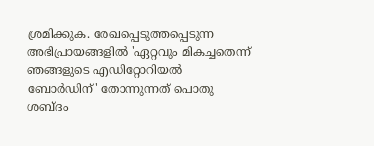ശ്രമിക്കുക. രേഖപ്പെടുത്തപ്പെടുന്ന അഭിപ്രായങ്ങളിൽ 'ഏറ്റവും മികച്ചതെന്ന് ഞങ്ങളുടെ എഡിറ്റോറിയൽ ബോർഡിന്' തോന്നുന്നത് പൊതു ശബ്‌ദം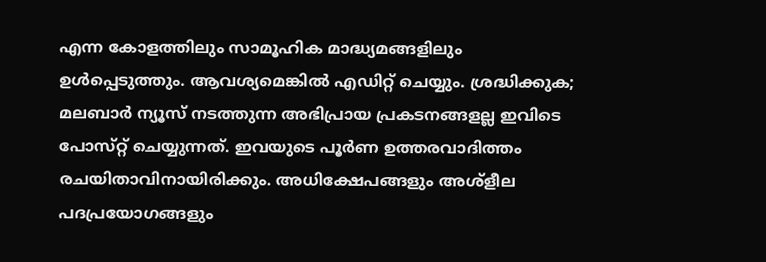എന്ന കോളത്തിലും സാമൂഹിക മാദ്ധ്യമങ്ങളിലും ഉൾപ്പെടുത്തും. ആവശ്യമെങ്കിൽ എഡിറ്റ് ചെയ്യും. ശ്രദ്ധിക്കുക; മലബാർ ന്യൂസ് നടത്തുന്ന അഭിപ്രായ പ്രകടനങ്ങളല്ല ഇവിടെ പോസ്‌റ്റ് ചെയ്യുന്നത്. ഇവയുടെ പൂർണ ഉത്തരവാദിത്തം രചയിതാവിനായിരിക്കും. അധിക്ഷേപങ്ങളും അശ്‌ളീല പദപ്രയോഗങ്ങളും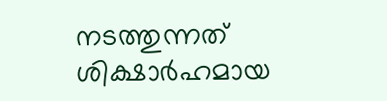നടത്തുന്നത് ശിക്ഷാർഹമായ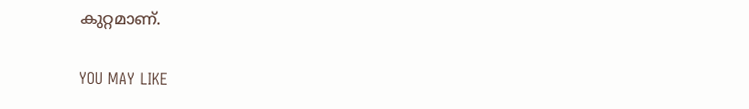കുറ്റമാണ്.

YOU MAY LIKE